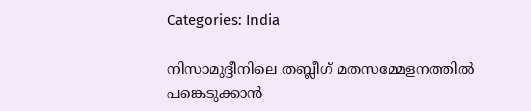Categories: India

നിസാമുദ്ദീനിലെ തബ്ലീഗ് മതസമ്മേളനത്തില്‍ പങ്കെടുക്കാന്‍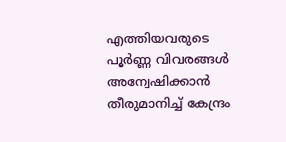എത്തിയവരുടെ പൂര്‍ണ്ണ വിവരങ്ങള്‍ അന്വേഷിക്കാന്‍ തീരുമാനിച്ച് കേന്ദ്രം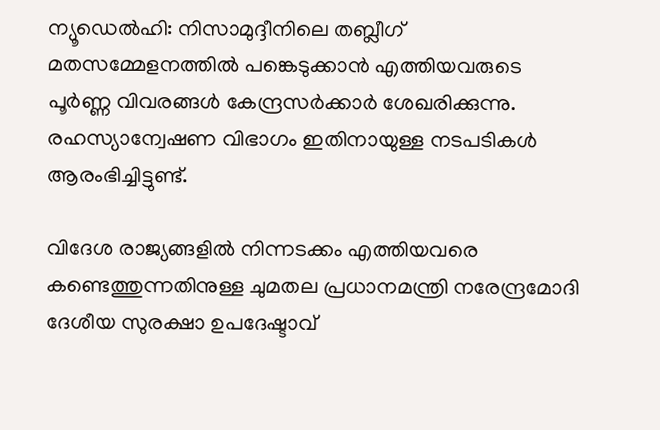ന്യൂഡെല്‍ഹി: നിസാമുദ്ദീനിലെ തബ്ലീഗ് മതസമ്മേളനത്തില്‍ പങ്കെടുക്കാന്‍ എത്തിയവരുടെ പൂര്‍ണ്ണ വിവരങ്ങള്‍ കേന്ദ്രസര്‍ക്കാര്‍ ശേഖരിക്കുന്നു. രഹസ്യാന്വേഷണ വിഭാഗം ഇതിനായുള്ള നടപടികള്‍ ആരംഭിച്ചിട്ടുണ്ട്.

വിദേശ രാജ്യങ്ങളില്‍ നിന്നടക്കം എത്തിയവരെ കണ്ടെത്തുന്നതിനുള്ള ചുമതല പ്രധാനമന്ത്രി നരേന്ദ്രമോദി ദേശീയ സുരക്ഷാ ഉപദേഷ്ടാവ്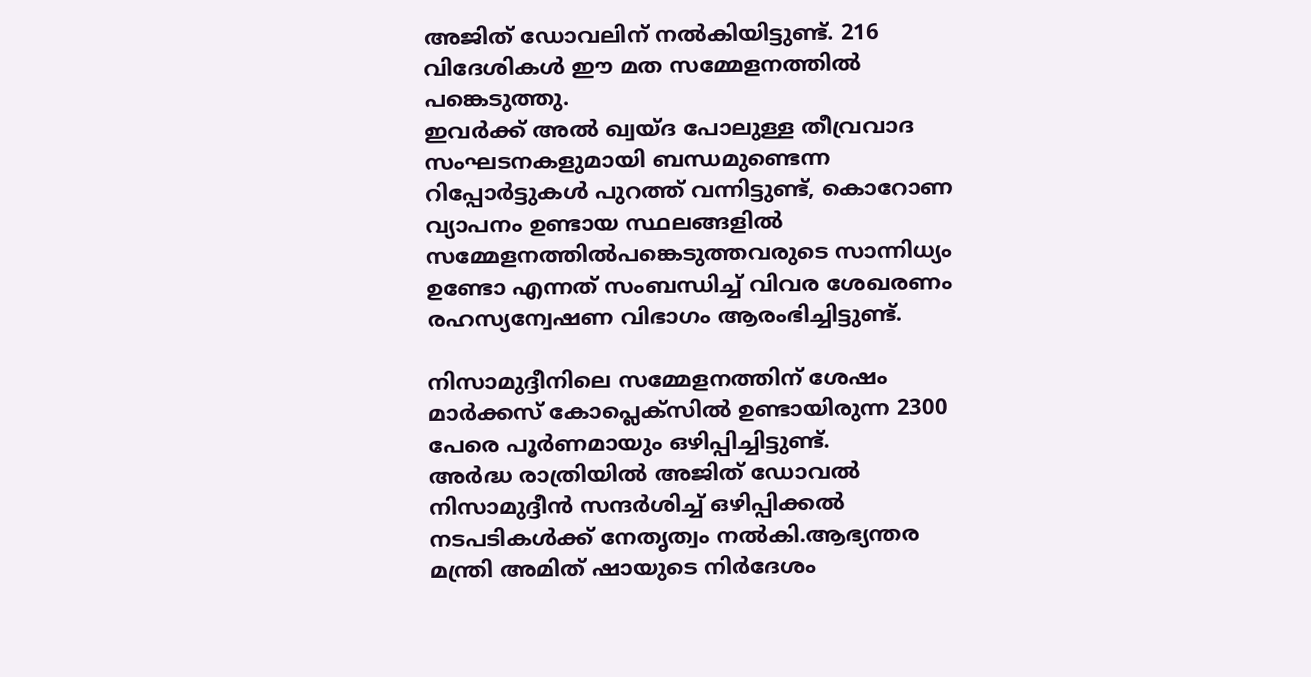അജിത്‌ ഡോവലിന് നല്‍കിയിട്ടുണ്ട്. 216 വിദേശികള്‍ ഈ മത സമ്മേളനത്തില്‍ പങ്കെടുത്തു.
ഇവര്‍ക്ക് അല്‍ ഖ്വയ്ദ പോലുള്ള തീവ്രവാദ സംഘടനകളുമായി ബന്ധമുണ്ടെന്ന റിപ്പോര്‍ട്ടുകള്‍ പുറത്ത് വന്നിട്ടുണ്ട്, കൊറോണ വ്യാപനം ഉണ്ടായ സ്ഥലങ്ങളില്‍ സമ്മേളനത്തില്‍പങ്കെടുത്തവരുടെ സാന്നിധ്യം ഉണ്ടോ എന്നത് സംബന്ധിച്ച് വിവര ശേഖരണം രഹസ്യന്വേഷണ വിഭാഗം ആരംഭിച്ചിട്ടുണ്ട്.

നിസാമുദ്ദീനിലെ സമ്മേളനത്തിന് ശേഷം മാര്‍ക്കസ് കോപ്ലെക്സില്‍ ഉണ്ടായിരുന്ന 2300 പേരെ പൂര്‍ണമായും ഒഴിപ്പിച്ചിട്ടുണ്ട്.
അര്‍ദ്ധ രാത്രിയില്‍ അജിത്‌ ഡോവല്‍ നിസാമുദ്ദീന്‍ സന്ദര്‍ശിച്ച് ഒഴിപ്പിക്കല്‍ നടപടികള്‍ക്ക് നേതൃത്വം നല്‍കി.ആഭ്യന്തര മന്ത്രി അമിത് ഷായുടെ നിര്‍ദേശം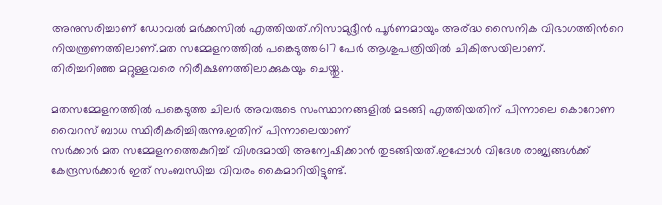അനുസരിച്ചാണ് ഡോവല്‍ മര്‍ക്കസില്‍ എത്തിയത്.നിസാമുദ്ദീന്‍ പൂര്‍ണമായും അര്ദ്ധ സൈനിക വിഭാഗത്തിന്‍റെ നിയന്ത്രണത്തിലാണ്.മത സമ്മേളനത്തില്‍ പങ്കെടുത്ത617 പേര്‍ ആശുപത്രിയില്‍ ചികിത്സയിലാണ്.
തിരിച്ചറിഞ്ഞ മറ്റുള്ളവരെ നിരീക്ഷണത്തിലാക്കുകയും ചെയ്തു.

മതസമ്മേളനത്തില്‍ പങ്കെടുത്ത ചിലര്‍ അവരുടെ സംസ്ഥാനങ്ങളില്‍ മടങ്ങി എത്തിയതിന് പിന്നാലെ കൊറോണ വൈറസ്‌ ബാധ സ്ഥിരീകരിച്ചിരുന്നു.ഇതിന് പിന്നാലെയാണ്
സര്‍ക്കാര്‍ മത സമ്മേളനത്തെകുറിച്ച് വിശദമായി അന്വേഷിക്കാന്‍ തുടങ്ങിയത്.ഇപ്പോള്‍ വിദേശ രാജ്യങ്ങള്‍ക്ക് കേന്ദ്രസര്‍ക്കാര്‍ ഇത് സംബന്ധിച്ച വിവരം കൈമാറിയിട്ടുണ്ട്.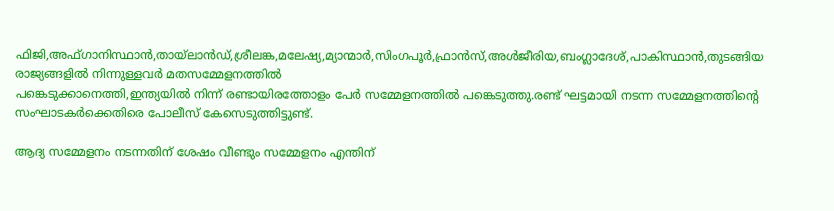ഫിജി,അഫ്ഗാനിസ്ഥാന്‍,തായ്ലാന്‍ഡ്‌,ശ്രീലങ്ക,മലേഷ്യ,മ്യാന്മാര്‍,സിംഗപൂര്‍,ഫ്രാന്‍സ്,അള്‍ജീരിയ,ബംഗ്ലാദേശ്,പാകിസ്ഥാന്‍,തുടങ്ങിയ രാജ്യങ്ങളില്‍ നിന്നുള്ളവര്‍ മതസമ്മേളനത്തില്‍
പങ്കെടുക്കാനെത്തി,ഇന്ത്യയില്‍ നിന്ന് രണ്ടായിരത്തോളം പേര്‍ സമ്മേളനത്തില്‍ പങ്കെടുത്തു.രണ്ട് ഘട്ടമായി നടന്ന സമ്മേളനത്തിന്‍റെ സംഘാടകര്‍ക്കെതിരെ പോലീസ് കേസെടുത്തിട്ടുണ്ട്.

ആദ്യ സമ്മേളനം നടന്നതിന് ശേഷം വീണ്ടും സമ്മേളനം എന്തിന്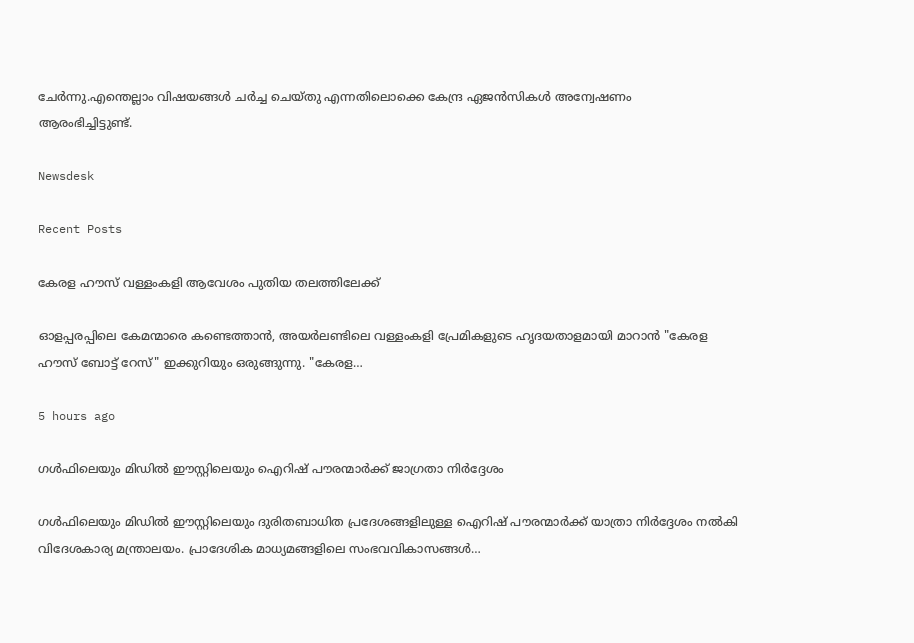ചേര്‍ന്നു.എന്തെല്ലാം വിഷയങ്ങള്‍ ചര്‍ച്ച ചെയ്തു എന്നതിലൊക്കെ കേന്ദ്ര ഏജന്‍സികള്‍ അന്വേഷണം
ആരംഭിച്ചിട്ടുണ്ട്.

Newsdesk

Recent Posts

കേരള ഹൗസ് വള്ളംകളി ആവേശം പുതിയ തലത്തിലേക്ക്

ഓളപ്പരപ്പിലെ കേമന്മാരെ കണ്ടെത്താൻ, അയർലണ്ടിലെ വള്ളംകളി പ്രേമികളുടെ ഹൃദയതാളമായി മാറാൻ "കേരള ഹൗസ് ബോട്ട് റേസ്" ഇക്കുറിയും ഒരുങ്ങുന്നു. "കേരള…

5 hours ago

ഗൾഫിലെയും മിഡിൽ ഈസ്റ്റിലെയും ഐറിഷ് പൗരന്മാർക്ക് ജാഗ്രതാ നിർദ്ദേശം

ഗൾഫിലെയും മിഡിൽ ഈസ്റ്റിലെയും ദുരിതബാധിത പ്രദേശങ്ങളിലുള്ള ഐറിഷ് പൗരന്മാർക്ക് യാത്രാ നിർദ്ദേശം നൽകി വിദേശകാര്യ മന്ത്രാലയം. പ്രാദേശിക മാധ്യമങ്ങളിലെ സംഭവവികാസങ്ങൾ…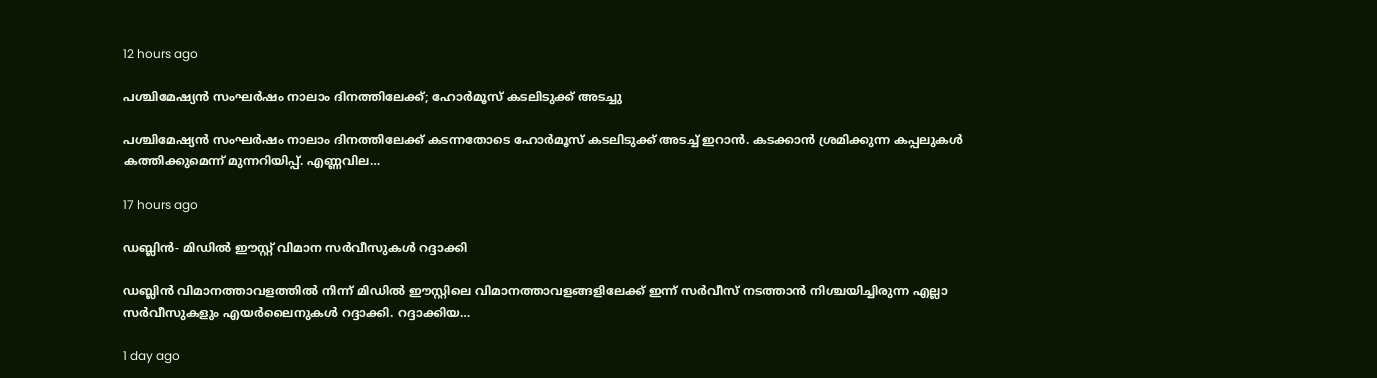12 hours ago

പശ്ചിമേഷ്യൻ സംഘർഷം നാലാം ദിനത്തിലേക്ക്; ഹോർമൂസ് കടലിടുക്ക് അടച്ചു

പശ്ചിമേഷ്യൻ സംഘർഷം നാലാം ദിനത്തിലേക്ക് കടന്നതോടെ ഹോർമൂസ് കടലിടുക്ക് അടച്ച് ഇറാൻ. കടക്കാൻ ശ്രമിക്കുന്ന കപ്പലുകൾ കത്തിക്കുമെന്ന് മുന്നറിയിപ്പ്. എണ്ണവില…

17 hours ago

ഡബ്ലിൻ- മിഡിൽ ഈസ്റ്റ് വിമാന സർവീസുകൾ റദ്ദാക്കി

ഡബ്ലിൻ വിമാനത്താവളത്തിൽ നിന്ന് മിഡിൽ ഈസ്റ്റിലെ വിമാനത്താവളങ്ങളിലേക്ക് ഇന്ന് സർവീസ് നടത്താൻ നിശ്ചയിച്ചിരുന്ന എല്ലാ സർവീസുകളും എയർലൈനുകൾ റദ്ദാക്കി. റദ്ദാക്കിയ…

1 day ago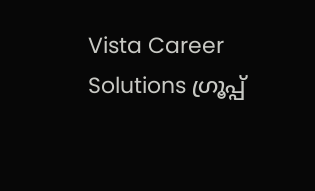Vista Career Solutions ഗ്രൂപ്പ്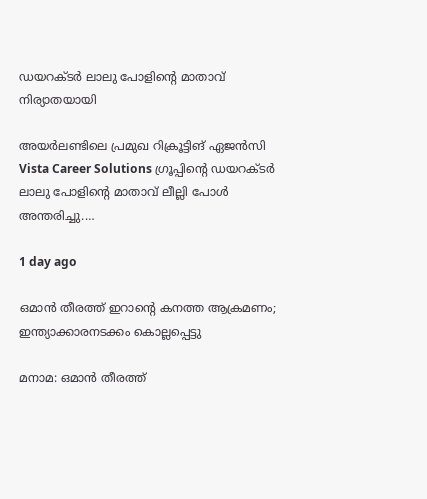ഡയറക്ടർ ലാലു പോളിന്റെ മാതാവ് നിര്യാതയായി

അയർലണ്ടിലെ പ്രമുഖ റിക്രൂട്ടിങ് ഏജൻസി Vista Career Solutions ഗ്രൂപ്പിന്റെ ഡയറക്ടർ ലാലു പോളിന്റെ മാതാവ് ലീല്ലി പോൾ അന്തരിച്ചു.…

1 day ago

ഒമാൻ തീരത്ത് ഇറാന്റെ കനത്ത ആക്രമണം; ഇന്ത്യാക്കാരനടക്കം കൊല്ലപ്പെട്ടു

മനാമ: ഒമാൻ തീരത്ത്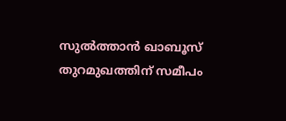സുൽത്താൻ ഖാബൂസ് തുറമുഖത്തിന് സമീപം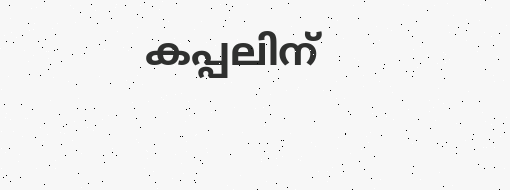കപ്പലിന്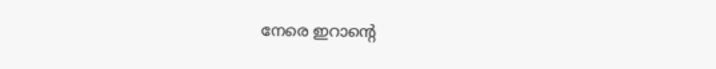നേരെ ഇറാന്റെ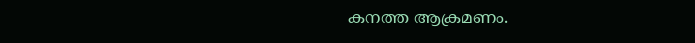കനത്ത ആക്രമണം.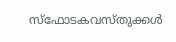സ്ഫോടകവസ്തുക്കൾ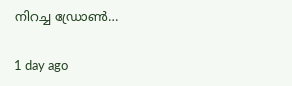നിറച്ച ഡ്രോൺ…

1 day ago